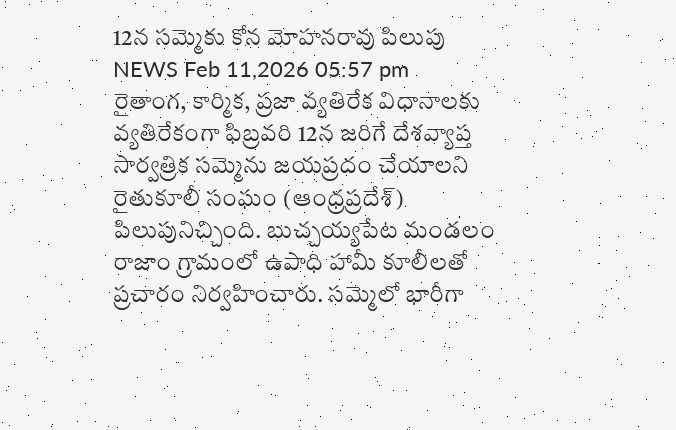12న సమ్మెకు కోన మోహనరావు పిలుపు
NEWS Feb 11,2026 05:57 pm
రైతాంగ, కార్మిక, ప్రజా వ్యతిరేక విధానాలకు వ్యతిరేకంగా ఫిబ్రవరి 12న జరిగే దేశవ్యాప్త సార్వత్రిక సమ్మెను జయప్రదం చేయాలని రైతుకూలీ సంఘం (ఆంధ్రప్రదేశ్) పిలుపునిచ్చింది. బుచ్చయ్యపేట మండలం రాజాం గ్రామంలో ఉపాధి హామీ కూలీలతో ప్రచారం నిర్వహించారు. సమ్మెలో భారీగా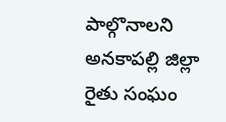పాల్గొనాలని అనకాపల్లి జిల్లా రైతు సంఘం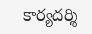కార్యదర్శి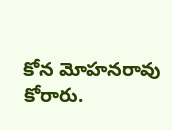కోన మోహనరావు కోరారు.